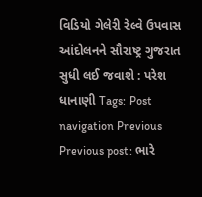વિડિયો ગેલેરી રેલ્વે ઉપવાસ આંદોલનને સૌરાષ્ટ્ર ગુજરાત સુધી લઈ જવાશે : પરેશ ધાનાણી Tags: Post navigation Previous Previous post: ભારે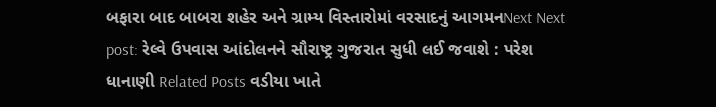બફારા બાદ બાબરા શહેર અને ગ્રામ્ય વિસ્તારોમાં વરસાદનું આગમનNext Next post: રેલ્વે ઉપવાસ આંદોલનને સૌરાષ્ટ્ર ગુજરાત સુધી લઈ જવાશે : પરેશ ધાનાણી Related Posts વડીયા ખાતે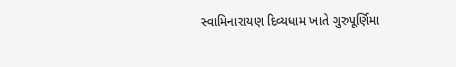સ્વામિનારાયણ દિવ્યધામ ખાતે ગુરુપૂર્ણિમા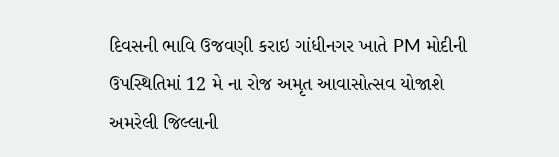દિવસની ભાવિ ઉજવણી કરાઇ ગાંધીનગર ખાતે PM મોદીની ઉપસ્થિતિમાં 12 મે ના રોજ અમૃત આવાસોત્સવ યોજાશે અમરેલી જિલ્લાની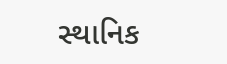સ્થાનિક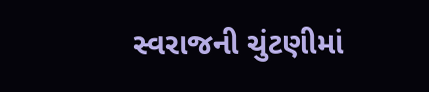સ્વરાજની ચુંટણીમાં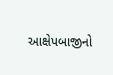આક્ષેપબાજીનો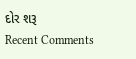દોર શરૂ
Recent Comments